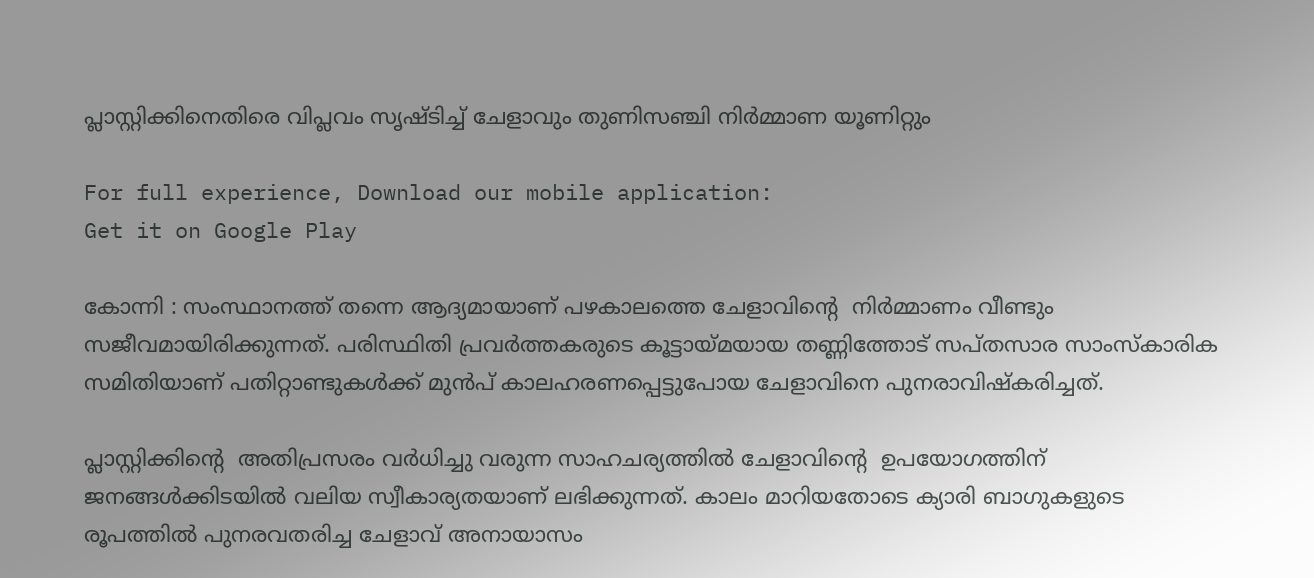പ്ലാസ്റ്റിക്കിനെതിരെ വിപ്ലവം സൃഷ്ടിച്ച് ചേളാവും തുണിസഞ്ചി നിർമ്മാണ യൂണിറ്റും

For full experience, Download our mobile application:
Get it on Google Play

കോന്നി : സംസ്ഥാനത്ത് തന്നെ ആദ്യമായാണ് പഴകാലത്തെ ചേളാവിന്റെ  നിർമ്മാണം വീണ്ടും സജീവമായിരിക്കുന്നത്. പരിസ്ഥിതി പ്രവർത്തകരുടെ കൂട്ടായ്മയായ തണ്ണിത്തോട് സപ്തസാര സാംസ്കാരിക സമിതിയാണ് പതിറ്റാണ്ടുകൾക്ക് മുൻപ് കാലഹരണപ്പെട്ടുപോയ ചേളാവിനെ പുനരാവിഷ്കരിച്ചത്.

പ്ലാസ്റ്റിക്കിന്റെ  അതിപ്രസരം വർധിച്ചു വരുന്ന സാഹചര്യത്തിൽ ചേളാവിന്റെ  ഉപയോഗത്തിന് ജനങ്ങൾക്കിടയിൽ വലിയ സ്വീകാര്യതയാണ് ലഭിക്കുന്നത്. കാലം മാറിയതോടെ ക്യാരി ബാഗുകളുടെ രൂപത്തിൽ പുനരവതരിച്ച ചേളാവ് അനായാസം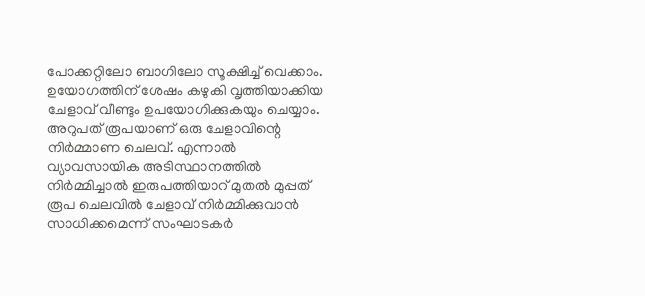പോക്കറ്റിലോ ബാഗിലോ സൂക്ഷിച്ച് വെക്കാം. ഉയോഗത്തിന് ശേഷം കഴുകി വൃത്തിയാക്കിയ ചേളാവ് വീണ്ടും ഉപയോഗിക്കുകയും ചെയ്യാം. അറുപത് രൂപയാണ് ഒരു ചേളാവിന്റെ  നിർമ്മാണ ചെലവ്. എന്നാൽ വ്യാവസായിക അടിസ്ഥാനത്തിൽ നിർമ്മിച്ചാൽ ഇരുപത്തിയാറ് മുതൽ മുപ്പത് രൂപ ചെലവിൽ ചേളാവ് നിർമ്മിക്കുവാൻ സാധിക്കമെന്ന് സംഘാടകർ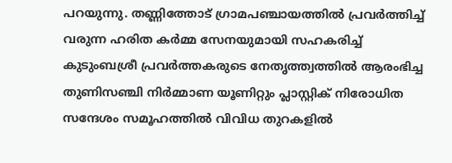പറയുന്നു. തണ്ണിത്തോട് ഗ്രാമപഞ്ചായത്തിൽ പ്രവർത്തിച്ച് വരുന്ന ഹരിത കർമ്മ സേനയുമായി സഹകരിച്ച് കുടുംബശ്രീ പ്രവർത്തകരുടെ നേതൃത്ത്വത്തിൽ ആരംഭിച്ച തുണിസഞ്ചി നിർമ്മാണ യൂണിറ്റും പ്ലാസ്റ്റിക് നിരോധിത സന്ദേശം സമൂഹത്തിൽ വിവിധ തുറകളിൽ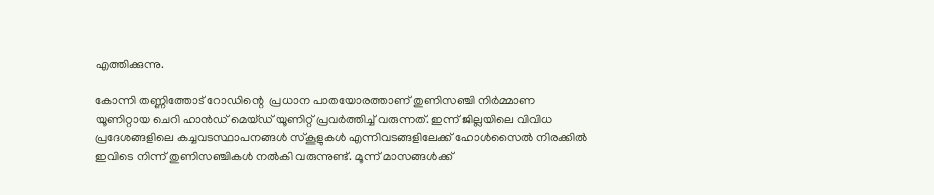എത്തിക്കുന്നു.

കോന്നി തണ്ണിത്തോട് റോഡിന്റെ  പ്രധാന പാതയോരത്താണ് തുണിസഞ്ചി നിർമ്മാണ യൂണിറ്റായ ചെറി ഹാൻഡ് മെയ്ഡ് യൂണിറ്റ് പ്രവർത്തിച്ച് വരുന്നത്. ഇന്ന് ജില്ലയിലെ വിവിധ പ്രദേശങ്ങളിലെ കച്ചവടസ്ഥാപനങ്ങൾ സ്കൂളുകൾ എന്നിവടങ്ങളിലേക്ക് ഹോൾസൈൽ നിരക്കിൽ ഇവിടെ നിന്ന് തുണിസഞ്ചികൾ നൽകി വരുന്നുണ്ട്. മൂന്ന് മാസങ്ങൾക്ക്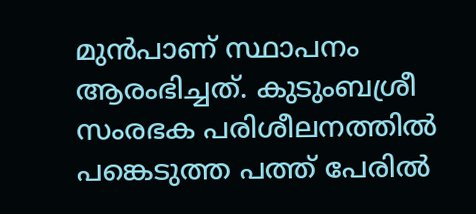മുൻപാണ് സ്ഥാപനം ആരംഭിച്ചത്. കുടുംബശ്രീ സംരഭക പരിശീലനത്തിൽ പങ്കെടുത്ത പത്ത് പേരിൽ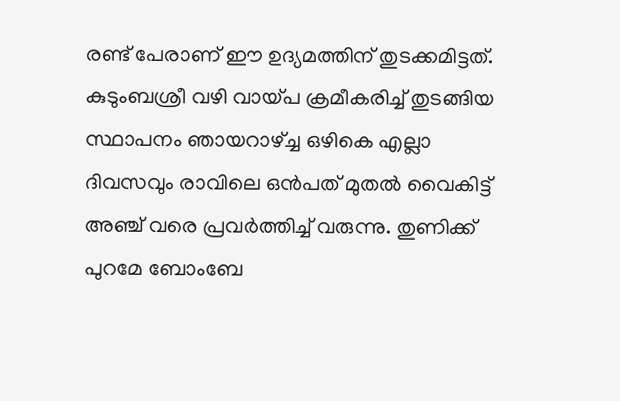രണ്ട് പേരാണ് ഈ ഉദ്യമത്തിന് തുടക്കമിട്ടത്. കുടുംബശ്രീ വഴി വായ്പ ക്രമീകരിച്ച് തുടങ്ങിയ സ്ഥാപനം ഞായറാഴ്ച്ച ഒഴികെ എല്ലാ ദിവസവും രാവിലെ ഒൻപത് മുതൽ വൈകിട്ട് അഞ്ച് വരെ പ്രവർത്തിച്ച് വരുന്നു. തുണിക്ക് പുറമേ ബോംബേ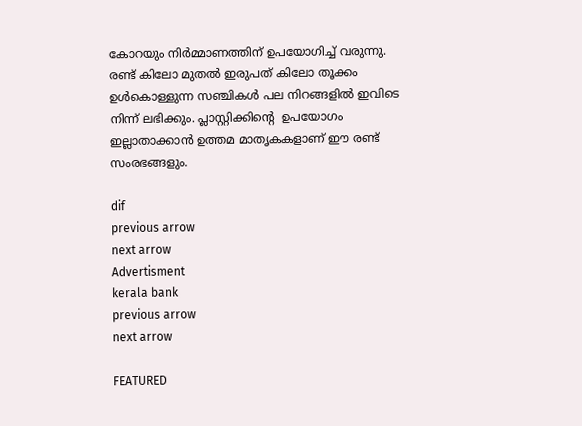കോറയും നിർമ്മാണത്തിന് ഉപയോഗിച്ച് വരുന്നു. രണ്ട് കിലോ മുതൽ ഇരുപത് കിലോ തൂക്കം ഉൾകൊള്ളുന്ന സഞ്ചികൾ പല നിറങ്ങളിൽ ഇവിടെ നിന്ന് ലഭിക്കും. പ്ലാസ്റ്റിക്കിന്റെ  ഉപയോഗം ഇല്ലാതാക്കാൻ ഉത്തമ മാതൃകകളാണ് ഈ രണ്ട് സംരഭങ്ങളും.

dif
previous arrow
next arrow
Advertisment
kerala bank
previous arrow
next arrow

FEATURED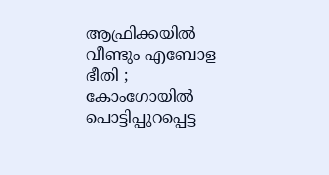ആഫ്രിക്കയിൽ വീണ്ടും എബോള ഭീതി ; കോംഗോയിൽ പൊട്ടിപ്പുറപ്പെട്ട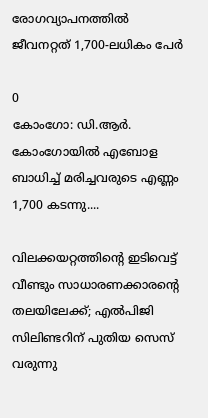രോഗവ്യാപനത്തിൽ ജീവനറ്റത് 1,700-ലധികം പേർ

0
കോംഗോ: ഡി.ആർ. കോംഗോയിൽ എബോള ബാധിച്ച് മരിച്ചവരുടെ എണ്ണം 1,700 കടന്നു....

വിലക്കയറ്റത്തിന്റെ ഇടിവെട്ട് വീണ്ടും സാധാരണക്കാരന്റെ തലയിലേക്ക്; എൽപിജി സിലിണ്ടറിന് പുതിയ സെസ് വരുന്നു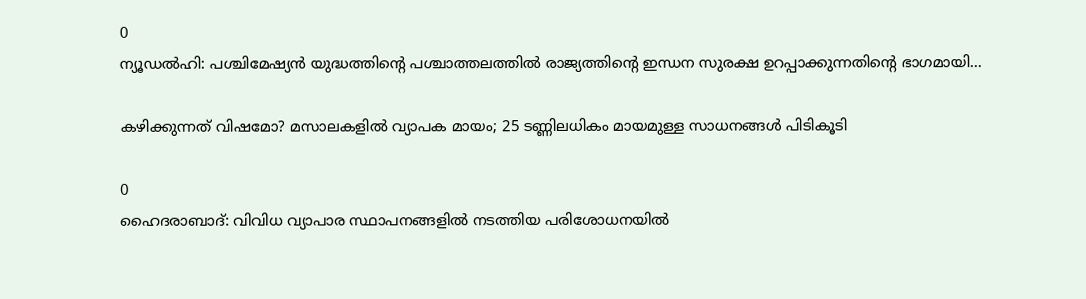0
ന്യൂഡൽഹി: പശ്ചിമേഷ്യൻ യുദ്ധത്തിന്റെ പശ്ചാത്തലത്തിൽ രാജ്യത്തിന്റെ ഇന്ധന സുരക്ഷ ഉറപ്പാക്കുന്നതിന്റെ ഭാഗമായി...

കഴിക്കുന്നത് വിഷമോ? മസാലകളിൽ വ്യാപക മായം; 25 ടണ്ണിലധികം മായമുള്ള സാധനങ്ങൾ പിടികൂടി

0
ഹൈദരാബാദ്: വിവിധ വ്യാപാര സ്ഥാപനങ്ങളില്‍ നടത്തിയ പരിശോധനയില്‍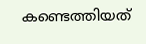കണ്ടെത്തിയത്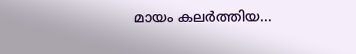മായം കലര്‍ത്തിയ...